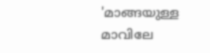'മാങ്ങയുള്ള മാവിലേ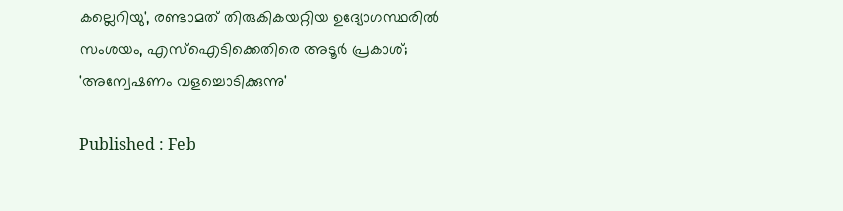കല്ലെറിയു', രണ്ടാമത് തിരുകികയറ്റിയ ഉദ്യോഗസ്ഥരിൽ സംശയം, എസ്ഐടിക്കെതിരെ അടൂർ പ്രകാശ്; 'അന്വേഷണം വളച്ചൊടിക്കുന്നു'

Published : Feb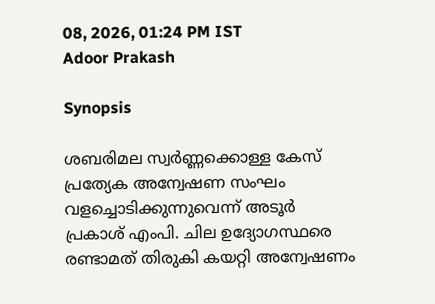08, 2026, 01:24 PM IST
Adoor Prakash

Synopsis

ശബരിമല സ്വർണ്ണക്കൊള്ള കേസ് പ്രത്യേക അന്വേഷണ സംഘം വളച്ചൊടിക്കുന്നുവെന്ന് അടൂർ പ്രകാശ് എംപി. ചില ഉദ്യോഗസ്ഥരെ രണ്ടാമത് തിരുകി കയറ്റി അന്വേഷണം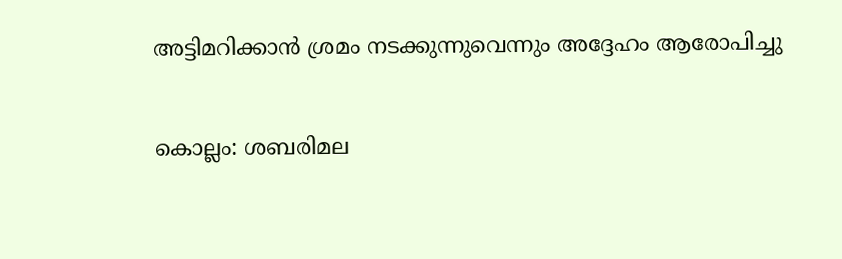അട്ടിമറിക്കാൻ ശ്രമം നടക്കുന്നുവെന്നും അദ്ദേഹം ആരോപിച്ചു

കൊല്ലം: ശബരിമല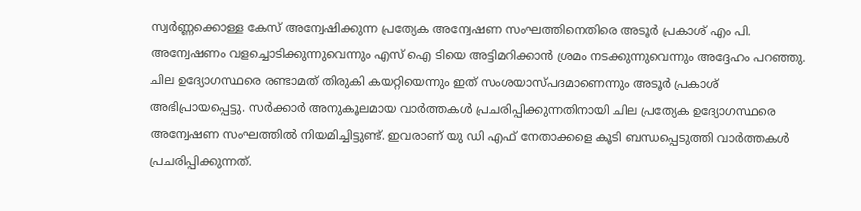സ്വർണ്ണക്കൊള്ള കേസ് അന്വേഷിക്കുന്ന പ്രത്യേക അന്വേഷണ സംഘത്തിനെതിരെ അടൂർ പ്രകാശ് എം പി. അന്വേഷണം വളച്ചൊടിക്കുന്നുവെന്നും എസ് ഐ ടിയെ അട്ടിമറിക്കാൻ ശ്രമം നടക്കുന്നുവെന്നും അദ്ദേഹം പറഞ്ഞു. ചില ഉദ്യോഗസ്ഥരെ രണ്ടാമത് തിരുകി കയറ്റിയെന്നും ഇത് സംശയാസ്പദമാണെന്നും അടൂർ പ്രകാശ് അഭിപ്രായപ്പെട്ടു. സർക്കാർ അനുകൂലമായ വാർത്തകൾ പ്രചരിപ്പിക്കുന്നതിനായി ചില പ്രത്യേക ഉദ്യോഗസ്ഥരെ അന്വേഷണ സംഘത്തിൽ നിയമിച്ചിട്ടുണ്ട്. ഇവരാണ് യു ഡി എഫ് നേതാക്കളെ കൂടി ബന്ധപ്പെടുത്തി വാർത്തകൾ പ്രചരിപ്പിക്കുന്നത്.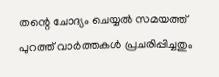തന്റെ ചോദ്യം ചെയ്യൽ സമയത്ത് പുറത്ത് വാർത്തകൾ പ്രചരിപ്പിച്ചതും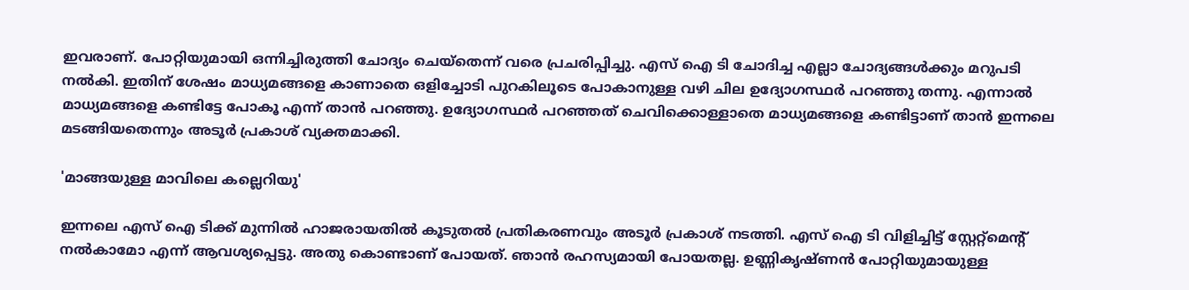ഇവരാണ്. പോറ്റിയുമായി ഒന്നിച്ചിരുത്തി ചോദ്യം ചെയ്തെന്ന് വരെ പ്രചരിപ്പിച്ചു. എസ് ഐ ടി ചോദിച്ച എല്ലാ ചോദ്യങ്ങൾക്കും മറുപടി നൽകി. ഇതിന് ശേഷം മാധ്യമങ്ങളെ കാണാതെ ഒളിച്ചോടി പുറകിലൂടെ പോകാനുള്ള വഴി ചില ഉദ്യോഗസ്ഥർ പറഞ്ഞു തന്നു. എന്നാൽ മാധ്യമങ്ങളെ കണ്ടിട്ടേ പോകൂ എന്ന് താൻ പറഞ്ഞു. ഉദ്യോഗസ്ഥർ പറഞ്ഞത് ചെവിക്കൊള്ളാതെ മാധ്യമങ്ങളെ കണ്ടിട്ടാണ് താൻ ഇന്നലെ മടങ്ങിയതെന്നും അടൂർ പ്രകാശ് വ്യക്തമാക്കി.

'മാങ്ങയുള്ള മാവിലെ കല്ലെറിയു'

ഇന്നലെ എസ് ഐ ടിക്ക് മുന്നിൽ ഹാജരായതിൽ കൂടുതൽ പ്രതികരണവും അടൂർ പ്രകാശ് നടത്തി. എസ് ഐ ടി വിളിച്ചിട്ട് സ്റ്റേറ്റ്മെന്‍റ് നൽകാമോ എന്ന് ആവശ്യപ്പെട്ടു. അതു കൊണ്ടാണ് പോയത്. ഞാൻ രഹസ്യമായി പോയതല്ല. ഉണ്ണികൃഷ്ണൻ പോറ്റിയുമായുള്ള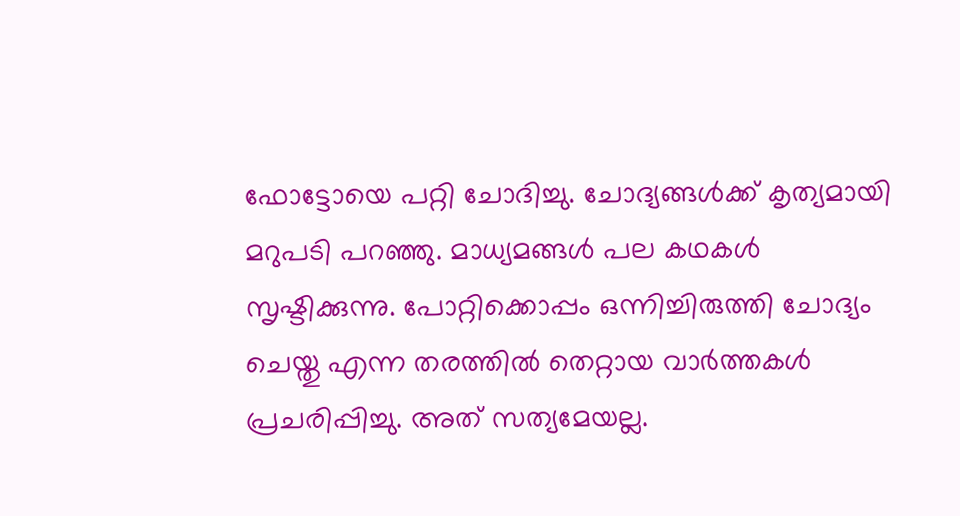ഫോട്ടോയെ പറ്റി ചോദിച്ചു. ചോദ്യങ്ങൾക്ക് കൃത്യമായി മറുപടി പറഞ്ഞു. മാധ്യമങ്ങൾ പല കഥകൾ സൃഷ്ടിക്കുന്നു. പോറ്റിക്കൊപ്പം ഒന്നിച്ചിരുത്തി ചോദ്യം ചെയ്തു എന്ന തരത്തിൽ തെറ്റായ വാർത്തകൾ പ്രചരിപ്പിച്ചു. അത് സത്യമേയല്ല.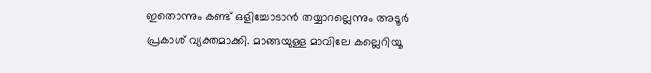ഇതൊന്നും കണ്ട് ഒളിച്ചോടാൻ തയ്യാറല്ലെന്നും അടൂർ പ്രകാശ് വ്യക്തമാക്കി. മാങ്ങയുള്ള മാവിലേ കല്ലെറിയൂ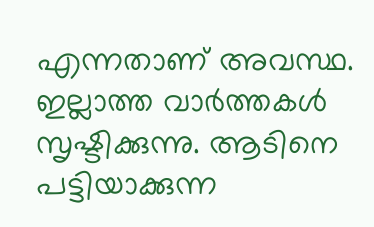എന്നതാണ് അവസ്ഥ. ഇല്ലാത്ത വാർത്തകൾ സൃഷ്ടിക്കുന്നു. ആടിനെ പട്ടിയാക്കുന്ന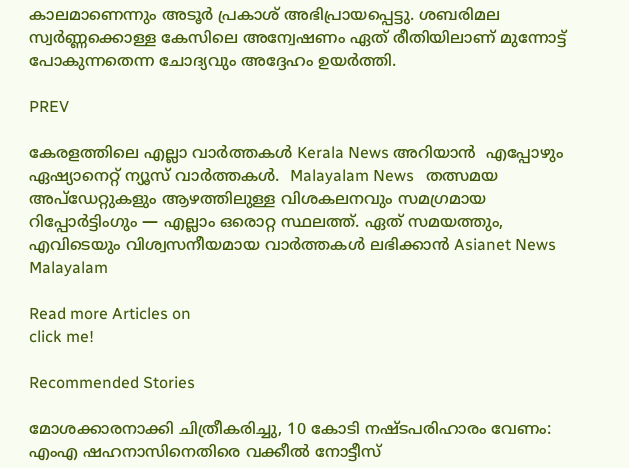കാലമാണെന്നും അടൂർ പ്രകാശ് അഭിപ്രായപ്പെട്ടു. ശബരിമല സ്വർണ്ണക്കൊള്ള കേസിലെ അന്വേഷണം ഏത് രീതിയിലാണ് മുന്നോട്ട് പോകുന്നതെന്ന ചോദ്യവും അദ്ദേഹം ഉയർത്തി.

PREV

കേരളത്തിലെ എല്ലാ വാർത്തകൾ Kerala News അറിയാൻ  എപ്പോഴും ഏഷ്യാനെറ്റ് ന്യൂസ് വാർത്തകൾ.  Malayalam News   തത്സമയ അപ്‌ഡേറ്റുകളും ആഴത്തിലുള്ള വിശകലനവും സമഗ്രമായ റിപ്പോർട്ടിംഗും — എല്ലാം ഒരൊറ്റ സ്ഥലത്ത്. ഏത് സമയത്തും, എവിടെയും വിശ്വസനീയമായ വാർത്തകൾ ലഭിക്കാൻ Asianet News Malayalam

Read more Articles on
click me!

Recommended Stories

മോശക്കാരനാക്കി ചിത്രീകരിച്ചു, 10 കോടി നഷ്ടപരിഹാരം വേണം: എംഎ ഷഹനാസിനെതിരെ വക്കീൽ നോട്ടീസ്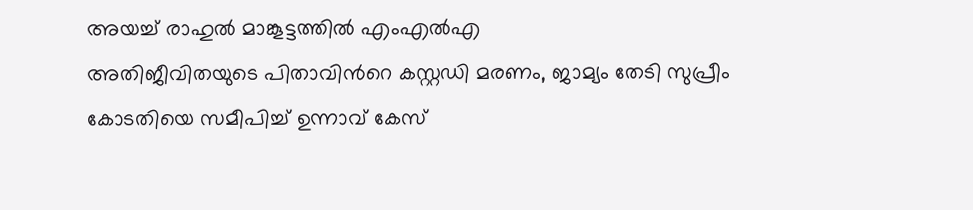അയച്ച് രാഹുൽ മാങ്കൂട്ടത്തിൽ എംഎൽഎ
അതിജീവിതയുടെ പിതാവിന്‍റെ കസ്റ്റഡി മരണം, ജാമ്യം തേടി സുപ്രീം കോടതിയെ സമീപിച്ച് ഉന്നാവ് കേസ്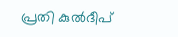പ്രതി കുൽദീപ്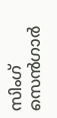സിംഗ് സെൻഗാർ